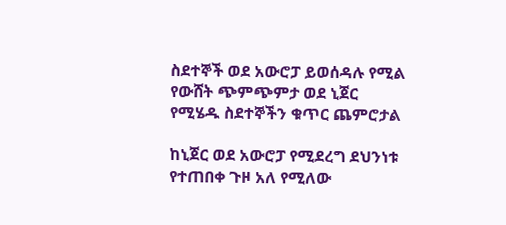ስደተኞች ወደ አውሮፓ ይወሰዳሉ የሚል የውሸት ጭምጭምታ ወደ ኒጀር የሚሄዱ ስደተኞችን ቁጥር ጨምሮታል

ከኒጀር ወደ አውሮፓ የሚደረግ ደህንነቱ የተጠበቀ ጉዞ አለ የሚለው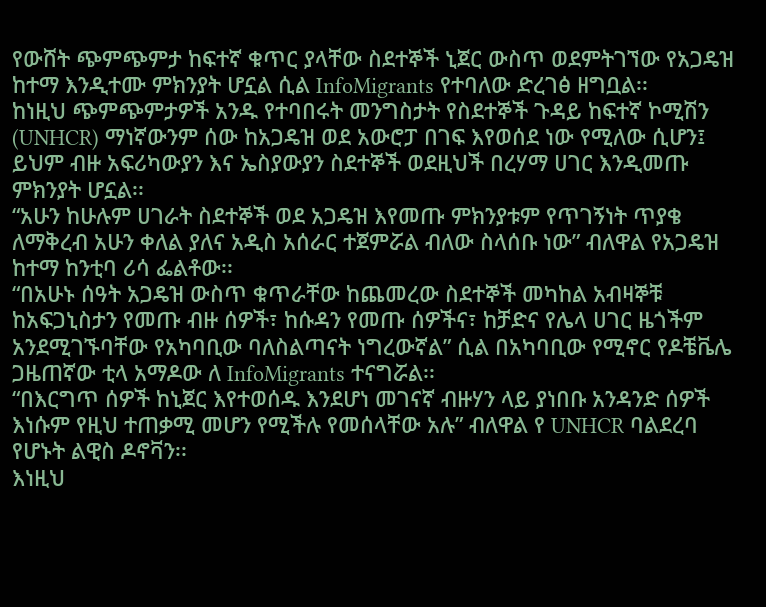የውሸት ጭምጭምታ ከፍተኛ ቁጥር ያላቸው ስደተኞች ኒጀር ውስጥ ወደምትገኘው የአጋዴዝ ከተማ እንዲተሙ ምክንያት ሆኗል ሲል InfoMigrants የተባለው ድረገፅ ዘግቧል፡፡
ከነዚህ ጭምጭምታዎች አንዱ የተባበሩት መንግስታት የስደተኞች ጉዳይ ከፍተኛ ኮሚሽን (UNHCR) ማነኛውንም ሰው ከአጋዴዝ ወደ አውሮፓ በገፍ እየወሰደ ነው የሚለው ሲሆን፤ ይህም ብዙ አፍሪካውያን እና ኤስያውያን ስደተኞች ወደዚህች በረሃማ ሀገር እንዲመጡ ምክንያት ሆኗል፡፡
“አሁን ከሁሉም ሀገራት ስደተኞች ወደ አጋዴዝ እየመጡ ምክንያቱም የጥገኝነት ጥያቄ ለማቅረብ አሁን ቀለል ያለና አዲስ አሰራር ተጀምሯል ብለው ስላሰቡ ነው” ብለዋል የአጋዴዝ ከተማ ከንቲባ ሪሳ ፌልቶው፡፡
“በአሁኑ ሰዓት አጋዴዝ ውስጥ ቁጥራቸው ከጨመረው ስደተኞች መካከል አብዛኞቹ ከአፍጋኒስታን የመጡ ብዙ ሰዎች፣ ከሱዳን የመጡ ሰዎችና፣ ከቻድና የሌላ ሀገር ዜጎችም አንደሚገኙባቸው የአካባቢው ባለስልጣናት ነግረውኛል” ሲል በአካባቢው የሚኖር የዶቼቬሌ ጋዜጠኛው ቲላ አማዶው ለ InfoMigrants ተናግሯል፡፡
“በእርግጥ ሰዎች ከኒጀር እየተወሰዱ እንደሆነ መገናኛ ብዙሃን ላይ ያነበቡ አንዳንድ ሰዎች እነሱም የዚህ ተጠቃሚ መሆን የሚችሉ የመሰላቸው አሉ” ብለዋል የ UNHCR ባልደረባ የሆኑት ልዊስ ዶኖቫን፡፡
እነዚህ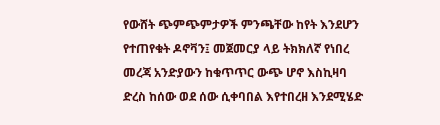የውሸት ጭምጭምታዎች ምንጫቸው ከየት እንደሆን የተጠየቁት ዶኖቫን፤ መጀመርያ ላይ ትክክለኛ የነበረ መረጃ አንድያውን ከቁጥጥር ውጭ ሆኖ እስኪዛባ ድረስ ከሰው ወደ ሰው ሲቀባበል እየተበረዘ እንደሚሄድ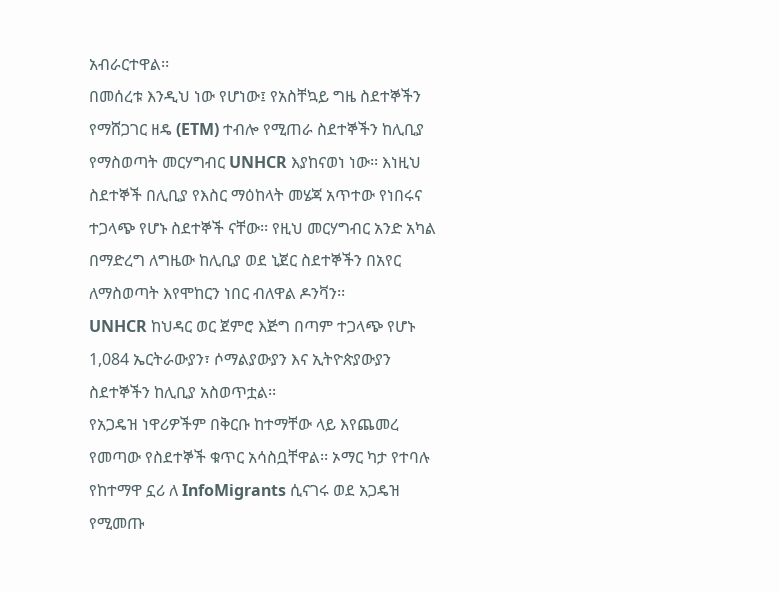አብራርተዋል፡፡
በመሰረቱ እንዲህ ነው የሆነው፤ የአስቸኳይ ግዜ ስደተኞችን የማሸጋገር ዘዴ (ETM) ተብሎ የሚጠራ ስደተኞችን ከሊቢያ የማስወጣት መርሃግብር UNHCR እያከናወነ ነው፡፡ እነዚህ ስደተኞች በሊቢያ የእስር ማዕከላት መሄጃ አጥተው የነበሩና ተጋላጭ የሆኑ ስደተኞች ናቸው፡፡ የዚህ መርሃግብር አንድ አካል በማድረግ ለግዜው ከሊቢያ ወደ ኒጀር ስደተኞችን በአየር ለማስወጣት እየሞከርን ነበር ብለዋል ዶንቫን፡፡
UNHCR ከህዳር ወር ጀምሮ እጅግ በጣም ተጋላጭ የሆኑ 1,084 ኤርትራውያን፣ ሶማልያውያን እና ኢትዮጵያውያን ስደተኞችን ከሊቢያ አስወጥቷል፡፡
የአጋዴዝ ነዋሪዎችም በቅርቡ ከተማቸው ላይ እየጨመረ የመጣው የስደተኞች ቁጥር አሳስቧቸዋል፡፡ ኦማር ካታ የተባሉ የከተማዋ ኗሪ ለ InfoMigrants ሲናገሩ ወደ አጋዴዝ የሚመጡ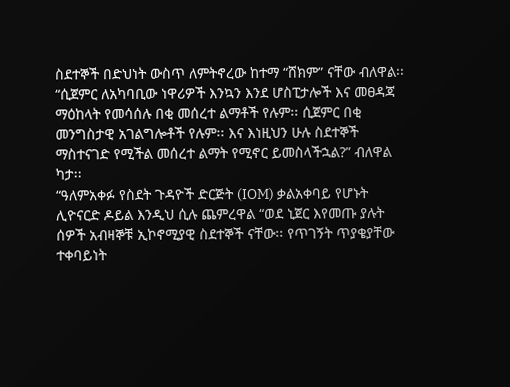ስደተኞች በድህነት ውስጥ ለምትኖረው ከተማ “ሸክም” ናቸው ብለዋል፡፡
“ሲጀምር ለአካባቢው ነዋሪዎች እንኳን እንደ ሆስፒታሎች እና መፀዳጃ ማዕከላት የመሳሰሉ በቂ መሰረተ ልማቶች የሉም፡፡ ሲጀምር በቂ መንግስታዊ አገልግሎቶች የሉም፡፡ እና እነዚህን ሁሉ ስደተኞች ማስተናገድ የሚችል መሰረተ ልማት የሚኖር ይመስላችኋል?” ብለዋል ካታ፡፡
“ዓለምአቀፉ የስደት ጉዳዮች ድርጅት (IOM) ቃልአቀባይ የሆኑት ሊዮናርድ ዶይል እንዲህ ሲሉ ጨምረዋል “ወደ ኒጀር እየመጡ ያሉት ሰዎች አብዛኞቹ ኢኮኖሚያዊ ስደተኞች ናቸው፡፡ የጥገኝት ጥያቄያቸው ተቀባይነት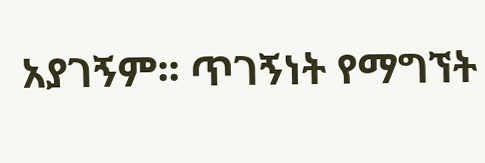አያገኝም፡፡ ጥገኝነት የማግኘት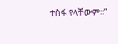ተስፋ የላቸውም፡፡”